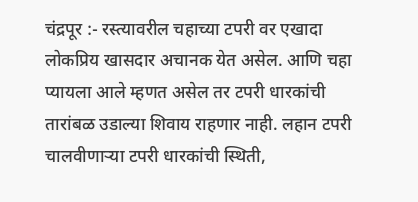चंद्रपूर :- रस्त्यावरील चहाच्या टपरी वर एखादा लोकप्रिय खासदार अचानक येत असेल. आणि चहा प्यायला आले म्हणत असेल तर टपरी धारकांची तारांबळ उडाल्या शिवाय राहणार नाही. लहान टपरी चालवीणाऱ्या टपरी धारकांची स्थिती,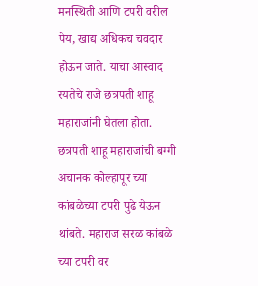मनस्थिती आणि टपरी वरील पेय, खाद्य अधिकच चवदार होऊन जाते. याचा आस्वाद रयतेचे राजे छत्रपती शाहू महाराजांनी घेतला होता. छत्रपती शाहू महाराजांची बग्गी अचानक कोल्हापूर च्या कांबळेच्या टपरी पुढे येऊन थांबते. महाराज सरळ कांबळे च्या टपरी वर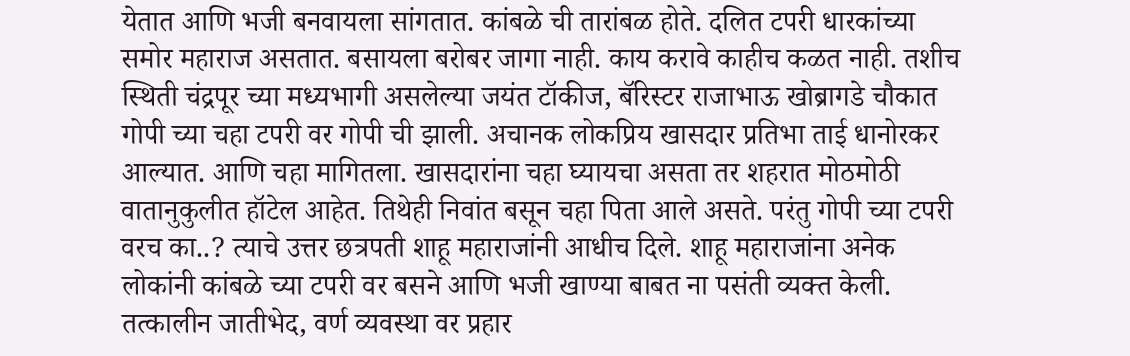येतात आणि भजी बनवायला सांगतात. कांबळे ची तारांबळ होते. दलित टपरी धारकांच्या समोर महाराज असतात. बसायला बरोबर जागा नाही. काय करावे काहीच कळत नाही. तशीच स्थिती चंद्रपूर च्या मध्यभागी असलेल्या जयंत टॉकीज, बॅरिस्टर राजाभाऊ खोब्रागडे चौकात गोपी च्या चहा टपरी वर गोपी ची झाली. अचानक लोकप्रिय खासदार प्रतिभा ताई धानोरकर आल्यात. आणि चहा मागितला. खासदारांना चहा घ्यायचा असता तर शहरात मोठमोठी वातानुकुलीत हॉटेल आहेत. तिथेही निवांत बसून चहा पिता आले असते. परंतु गोपी च्या टपरी वरच का..? त्याचे उत्तर छत्रपती शाहू महाराजांनी आधीच दिले. शाहू महाराजांना अनेक लोकांनी कांबळे च्या टपरी वर बसने आणि भजी खाण्या बाबत ना पसंती व्यक्त केली. तत्कालीन जातीभेद, वर्ण व्यवस्था वर प्रहार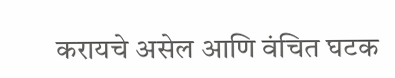करायचे असेल आणि वंचित घटक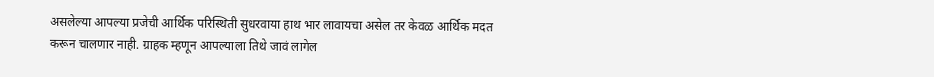असलेल्या आपल्या प्रजेची आर्थिक परिस्थिती सुधरवाया हाथ भार लावायचा असेल तर केवळ आर्थिक मदत करून चालणार नाही. ग्राहक म्हणून आपल्याला तिथे जावं लागेल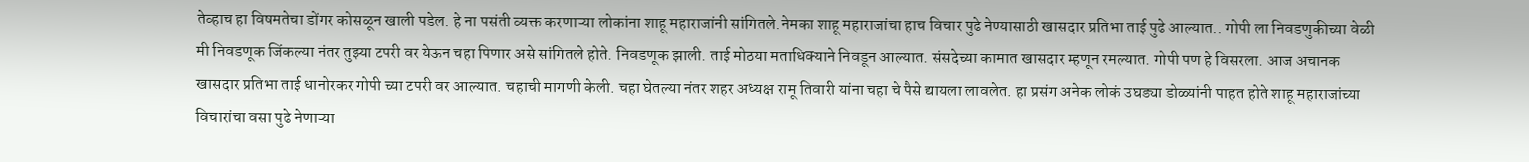तेव्हाच हा विषमतेचा डोंगर कोसळून खाली पडेल. हे ना पसंती व्यक्त करणाऱ्या लोकांना शाहू महाराजांनी सांगितले.नेमका शाहू महाराजांचा हाच विचार पुढे नेण्यासाठी खासदार प्रतिभा ताई पुढे आल्यात.. गोपी ला निवडणुकीच्या वेळी मी निवडणूक जिंकल्या नंतर तुझ्या टपरी वर येऊन चहा पिणार असे सांगितले होते. निवडणूक झाली. ताई मोठया मताधिक्याने निवडून आल्यात. संसदेच्या कामात खासदार म्हणून रमल्यात. गोपी पण हे विसरला. आज अचानक खासदार प्रतिभा ताई धानोरकर गोपी च्या टपरी वर आल्यात. चहाची मागणी केली. चहा घेतल्या नंतर शहर अध्यक्ष रामू तिवारी यांना चहा चे पैसे द्यायला लावलेत. हा प्रसंग अनेक लोकं उघड्या डोळ्यांनी पाहत होते शाहू महाराजांच्या विचारांचा वसा पुढे नेणाऱ्या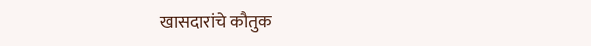खासदारांचे कौतुक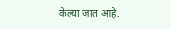केल्या जात आहे.